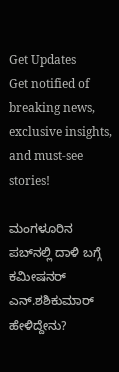Get Updates
Get notified of breaking news, exclusive insights, and must-see stories!

ಮಂಗಳೂರಿನ ಪಬ್‌ನಲ್ಲಿ ದಾಳಿ ಬಗ್ಗೆ ಕಮೀಷನರ್ ಎನ್‌.ಶಶಿಕುಮಾರ್‌ ಹೇಳಿದ್ದೇನು?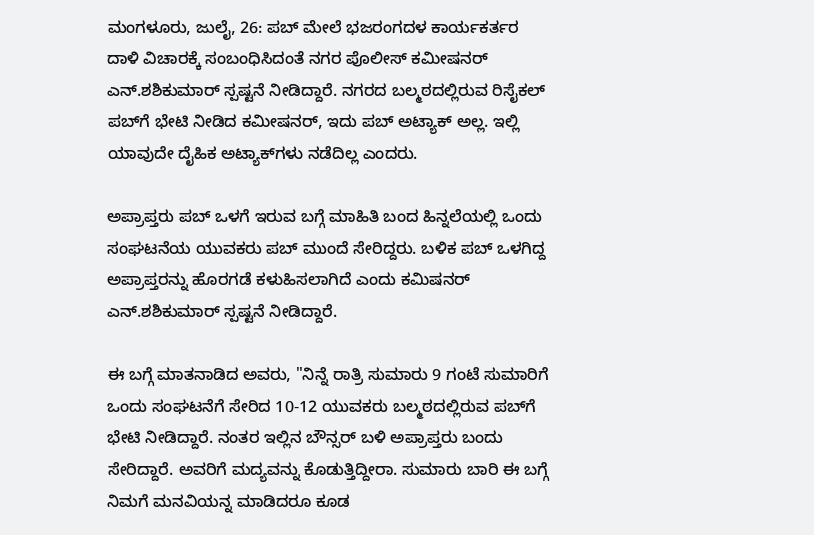ಮಂಗಳೂರು, ಜುಲೈ, 26: ಪಬ್ ಮೇಲೆ ಭಜರಂಗದಳ ಕಾರ್ಯಕರ್ತರ ದಾಳಿ ವಿಚಾರಕ್ಕೆ ಸಂಬಂಧಿಸಿದಂತೆ ನಗರ ಪೊಲೀಸ್ ಕಮೀಷನರ್ ಎನ್.ಶಶಿಕುಮಾರ್ ಸ್ಪಷ್ಟನೆ ನೀಡಿದ್ದಾರೆ. ನಗರದ ಬಲ್ಮಠದಲ್ಲಿರುವ ರಿಸೈಕಲ್ ಪಬ್‌ಗೆ ಭೇಟಿ ನೀಡಿದ ಕಮೀಷನರ್, ಇದು ಪಬ್ ಅಟ್ಯಾಕ್ ಅಲ್ಲ. ಇಲ್ಲಿ ಯಾವುದೇ ದೈಹಿಕ ಅಟ್ಯಾಕ್‌ಗಳು ನಡೆದಿಲ್ಲ ಎಂದರು.

ಅಪ್ರಾಪ್ತರು ಪಬ್ ಒಳಗೆ ಇರುವ ಬಗ್ಗೆ ಮಾಹಿತಿ ಬಂದ ಹಿನ್ನಲೆಯಲ್ಲಿ ಒಂದು ಸಂಘಟನೆಯ ಯುವಕರು ಪಬ್ ಮುಂದೆ ಸೇರಿದ್ದರು. ಬಳಿಕ ಪಬ್ ಒಳಗಿದ್ದ ಅಪ್ರಾಪ್ತರನ್ನು ಹೊರಗಡೆ ಕಳುಹಿಸಲಾಗಿದೆ ಎಂದು ಕಮಿಷನರ್ ಎನ್.ಶಶಿಕುಮಾರ್ ಸ್ಪಷ್ಟನೆ ನೀಡಿದ್ದಾರೆ.

ಈ ಬಗ್ಗೆ ಮಾತನಾಡಿದ ಅವರು, "ನಿನ್ನೆ ರಾತ್ರಿ ಸುಮಾರು 9 ಗಂಟೆ ಸುಮಾರಿಗೆ ಒಂದು ಸಂಘಟನೆಗೆ ಸೇರಿದ 10-12 ಯುವಕರು ಬಲ್ಮಠದಲ್ಲಿರುವ ಪಬ್‌ಗೆ ಭೇಟಿ ನೀಡಿದ್ದಾರೆ. ನಂತರ ಇಲ್ಲಿನ ಬೌನ್ಸರ್ ಬಳಿ ಅಪ್ರಾಪ್ತರು ಬಂದು ಸೇರಿದ್ದಾರೆ. ಅವರಿಗೆ ಮದ್ಯವನ್ನು ಕೊಡುತ್ತಿದ್ದೀರಾ. ಸುಮಾರು ಬಾರಿ ಈ ಬಗ್ಗೆ ನಿಮಗೆ ಮನವಿಯನ್ನ ಮಾಡಿದರೂ ಕೂಡ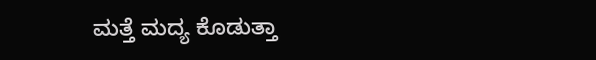ಮತ್ತೆ ಮದ್ಯ ಕೊಡುತ್ತಾ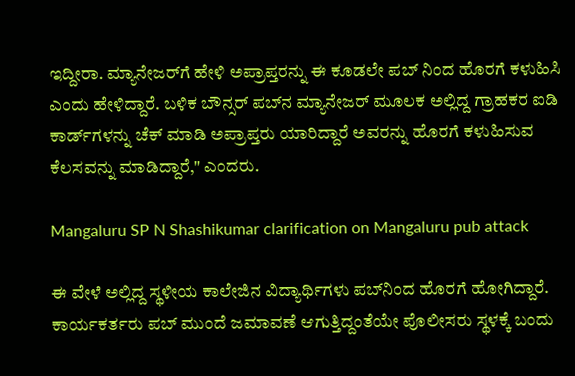ಇದ್ದೀರಾ. ಮ್ಯಾನೇಜರ್‌ಗೆ ಹೇಳಿ ಅಪ್ರಾಪ್ತರನ್ನು ಈ ಕೂಡಲೇ ಪಬ್ ನಿಂದ ಹೊರಗೆ ಕಳುಹಿಸಿ ಎಂದು ಹೇಳಿದ್ದಾರೆ. ಬಳಿಕ ಬೌನ್ಸರ್ ಪಬ್‌ನ ಮ್ಯಾನೇಜರ್ ಮೂಲಕ ಅಲ್ಲಿದ್ದ ಗ್ರಾಹಕರ ಐಡಿ ಕಾರ್ಡ್‌ಗಳನ್ನು ಚೆಕ್ ಮಾಡಿ ಅಪ್ರಾಪ್ತರು ಯಾರಿದ್ದಾರೆ ಅವರನ್ನು ಹೊರಗೆ ಕಳುಹಿಸುವ ಕೆಲಸವನ್ನು ಮಾಡಿದ್ದಾರೆ," ಎಂದರು.

Mangaluru SP N Shashikumar clarification on Mangaluru pub attack

ಈ ವೇಳೆ ಅಲ್ಲಿದ್ದ ಸ್ಥಳೀಯ ಕಾಲೇಜಿನ ವಿದ್ಯಾರ್ಥಿಗಳು ಪಬ್‌ನಿಂದ ಹೊರಗೆ ಹೋಗಿದ್ದಾರೆ. ಕಾರ್ಯಕರ್ತರು ಪಬ್ ಮುಂದೆ ಜಮಾವಣೆ ಆಗುತ್ತಿದ್ದಂತೆಯೇ ಪೊಲೀಸರು ಸ್ಥಳಕ್ಕೆ ಬಂದು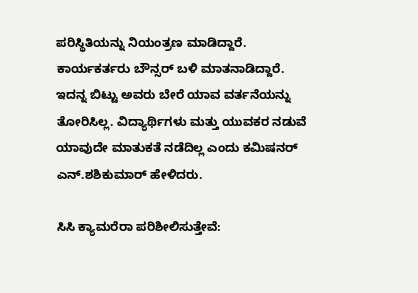ಪರಿಸ್ಥಿತಿಯನ್ನು ನಿಯಂತ್ರಣ ಮಾಡಿದ್ದಾರೆ. ಕಾರ್ಯಕರ್ತರು ಬೌನ್ಸರ್ ಬಳಿ ಮಾತನಾಡಿದ್ದಾರೆ. ಇದನ್ನ ಬಿಟ್ಟು ಅವರು ಬೇರೆ ಯಾವ ವರ್ತನೆಯನ್ನು ತೋರಿಸಿಲ್ಲ. ವಿದ್ಯಾರ್ಥಿಗಳು ಮತ್ತು ಯುವಕರ ನಡುವೆ ಯಾವುದೇ ಮಾತುಕತೆ ನಡೆದಿಲ್ಲ ಎಂದು ಕಮಿಷನರ್ ಎನ್.ಶಶಿಕುಮಾರ್ ಹೇಳಿದರು.

ಸಿಸಿ ಕ್ಯಾಮರೆರಾ ಪರಿಶೀಲಿಸುತ್ತೇವೆ: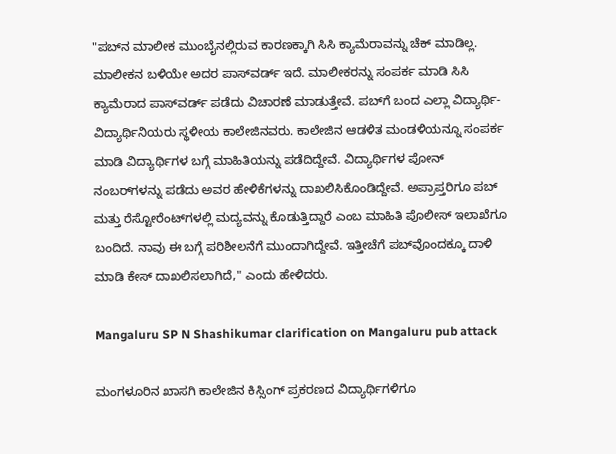"ಪಬ್‌ನ ಮಾಲೀಕ ಮುಂಬೈನಲ್ಲಿರುವ ಕಾರಣಕ್ಕಾಗಿ ಸಿಸಿ ಕ್ಯಾಮೆರಾವನ್ನು ಚೆಕ್‌ ಮಾಡಿಲ್ಲ. ಮಾಲೀಕನ ಬಳಿಯೇ ಅದರ ಪಾಸ್‌ವರ್ಡ್ ಇದೆ. ಮಾಲೀಕರನ್ನು ಸಂಪರ್ಕ ಮಾಡಿ ಸಿಸಿ ಕ್ಯಾಮೆರಾದ ಪಾಸ್‌ವರ್ಡ್ ಪಡೆದು ವಿಚಾರಣೆ ಮಾಡುತ್ತೇವೆ. ಪಬ್‌ಗೆ ಬಂದ ಎಲ್ಲಾ ವಿದ್ಯಾರ್ಥಿ-ವಿದ್ಯಾರ್ಥಿನಿಯರು ಸ್ಥಳೀಯ ಕಾಲೇಜಿನವರು. ಕಾಲೇಜಿನ ಆಡಳಿತ ಮಂಡಳಿಯನ್ನೂ ಸಂಪರ್ಕ ಮಾಡಿ ವಿದ್ಯಾರ್ಥಿಗಳ ಬಗ್ಗೆ ಮಾಹಿತಿಯನ್ನು ಪಡೆದಿದ್ದೇವೆ. ವಿದ್ಯಾರ್ಥಿಗಳ ಪೋನ್‌ ನಂಬರ್‌ಗಳನ್ನು ಪಡೆದು ಅವರ ಹೇಳಿಕೆಗಳನ್ನು ದಾಖಲಿಸಿಕೊಂಡಿದ್ದೇವೆ. ಅಪ್ರಾಪ್ತರಿಗೂ ಪಬ್ ಮತ್ತು ರೆಸ್ಟೋರೆಂಟ್‌ಗಳಲ್ಲಿ ಮದ್ಯವನ್ನು ಕೊಡುತ್ತಿದ್ದಾರೆ ಎಂಬ ಮಾಹಿತಿ ಪೊಲೀಸ್ ಇಲಾಖೆಗೂ ಬಂದಿದೆ. ನಾವು ಈ ಬಗ್ಗೆ ಪರಿಶೀಲನೆಗೆ ಮುಂದಾಗಿದ್ದೇವೆ. ಇತ್ತೀಚೆಗೆ ಪಬ್‌ವೊಂದಕ್ಕೂ ದಾಳಿ ಮಾಡಿ ಕೇಸ್ ದಾಖಲಿಸಲಾಗಿದೆ," ಎಂದು ಹೇಳಿದರು.

Mangaluru SP N Shashikumar clarification on Mangaluru pub attack

ಮಂಗಳೂರಿನ ಖಾಸಗಿ ಕಾಲೇಜಿನ ಕಿಸ್ಸಿಂಗ್ ಪ್ರಕರಣದ ವಿದ್ಯಾರ್ಥಿಗಳಿಗೂ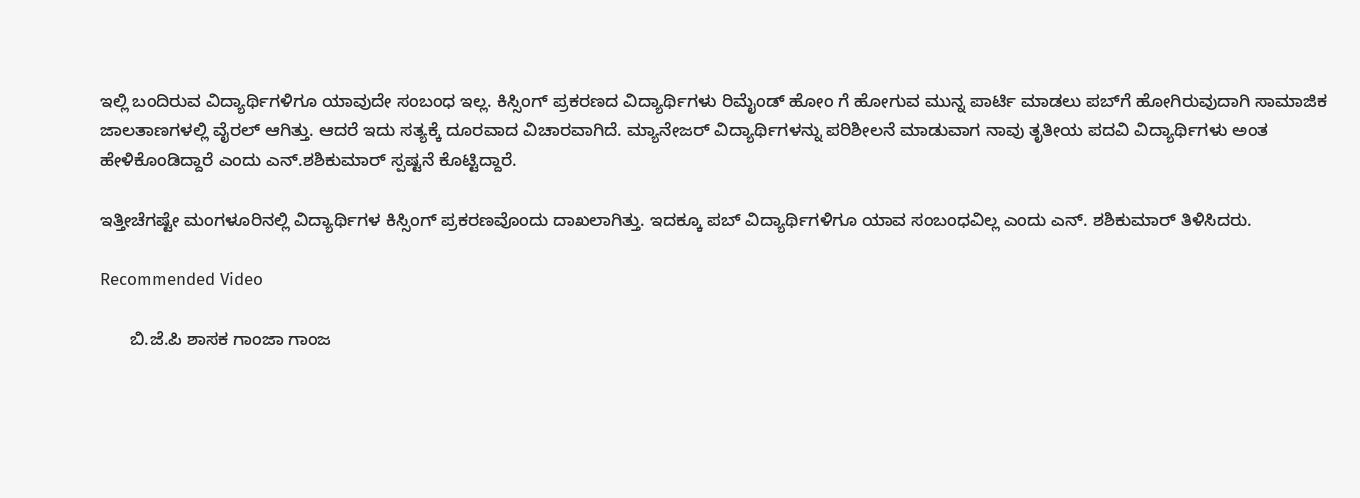ಇಲ್ಲಿ ಬಂದಿರುವ ವಿದ್ಯಾರ್ಥಿಗಳಿಗೂ ಯಾವುದೇ ಸಂಬಂಧ ಇಲ್ಲ. ಕಿಸ್ಸಿಂಗ್ ಪ್ರಕರಣದ ವಿದ್ಯಾರ್ಥಿಗಳು ರಿಮೈಂಡ್ ಹೋಂ ಗೆ ಹೋಗುವ ಮುನ್ನ ಪಾರ್ಟಿ ಮಾಡಲು ಪಬ್‌ಗೆ ಹೋಗಿರುವುದಾಗಿ ಸಾಮಾಜಿಕ ಜಾಲತಾಣಗಳಲ್ಲಿ ವೈರಲ್ ಆಗಿತ್ತು. ಆದರೆ ಇದು ಸತ್ಯಕ್ಕೆ ದೂರವಾದ ವಿಚಾರವಾಗಿದೆ. ಮ್ಯಾನೇಜರ್ ವಿದ್ಯಾರ್ಥಿಗಳನ್ನು ಪರಿಶೀಲನೆ ಮಾಡುವಾಗ ನಾವು ತೃತೀಯ ಪದವಿ ವಿದ್ಯಾರ್ಥಿಗಳು ಅಂತ ಹೇಳಿಕೊಂಡಿದ್ದಾರೆ ಎಂದು ಎನ್.ಶಶಿಕುಮಾರ್ ಸ್ಪಷ್ಟನೆ ಕೊಟ್ಟಿದ್ದಾರೆ.

ಇತ್ತೀಚೆಗಷ್ಟೇ ಮಂಗಳೂರಿನಲ್ಲಿ ವಿದ್ಯಾರ್ಥಿಗಳ ಕಿಸ್ಸಿಂಗ್‌ ಪ್ರಕರಣವೊಂದು ದಾಖಲಾಗಿತ್ತು. ಇದಕ್ಕೂ ಪಬ್‌ ವಿದ್ಯಾರ್ಥಿಗಳಿಗೂ ಯಾವ ಸಂಬಂಧವಿಲ್ಲ ಎಂದು ಎನ್‌. ಶಶಿಕುಮಾರ್‌ ತಿಳಿಸಿದರು.

Recommended Video

      ಬಿ.ಜೆ.ಪಿ ಶಾಸಕ ಗಾಂಜಾ ಗಾಂಜ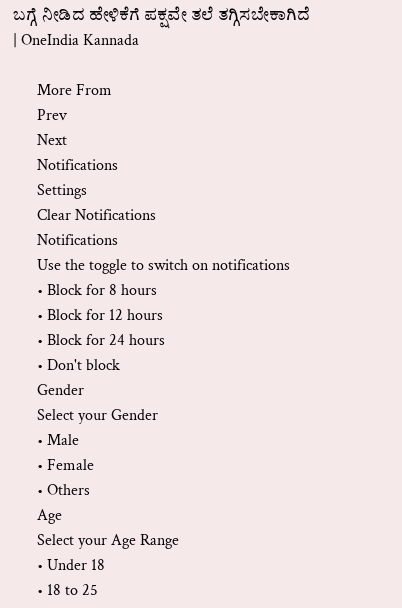ಬಗ್ಗೆ ನೀಡಿದ ಹೇಳಿಕೆಗೆ ಪಕ್ಷವೇ ತಲೆ ತಗ್ಗಿಸಬೇಕಾಗಿದೆ | OneIndia Kannada

      More From
      Prev
      Next
      Notifications
      Settings
      Clear Notifications
      Notifications
      Use the toggle to switch on notifications
      • Block for 8 hours
      • Block for 12 hours
      • Block for 24 hours
      • Don't block
      Gender
      Select your Gender
      • Male
      • Female
      • Others
      Age
      Select your Age Range
      • Under 18
      • 18 to 25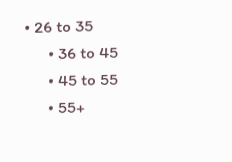• 26 to 35
      • 36 to 45
      • 45 to 55
      • 55+